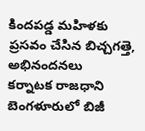కిందపడ్డ మహిళకు ప్రసవం చేసిన బిచ్చగత్తె, అభినందనలు
కర్నాటక రాజధాని బెంగళూరులో బిజీ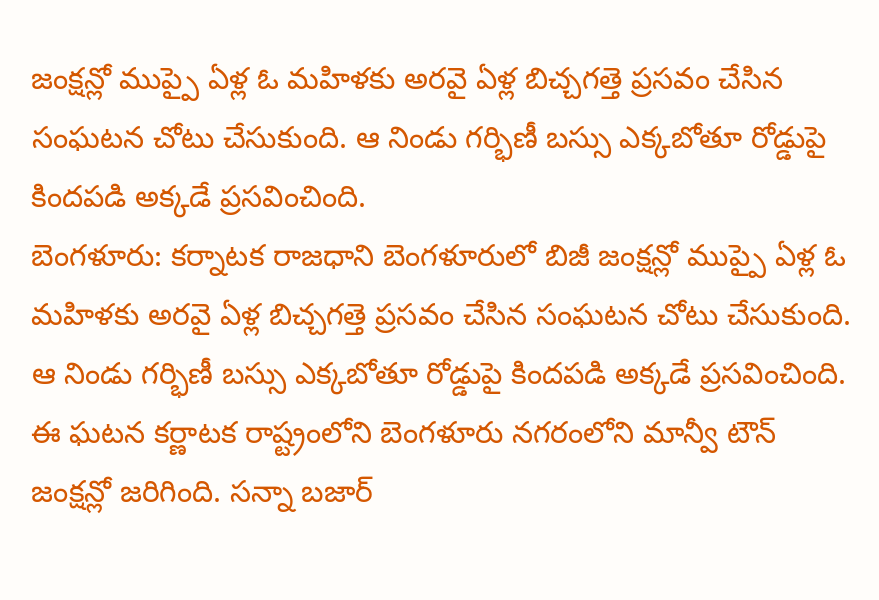జంక్షన్లో ముప్పై ఏళ్ల ఓ మహిళకు అరవై ఏళ్ల బిచ్చగత్తె ప్రసవం చేసిన సంఘటన చోటు చేసుకుంది. ఆ నిండు గర్భిణీ బస్సు ఎక్కబోతూ రోడ్డుపై కిందపడి అక్కడే ప్రసవించింది.
బెంగళూరు: కర్నాటక రాజధాని బెంగళూరులో బిజీ జంక్షన్లో ముప్పై ఏళ్ల ఓ మహిళకు అరవై ఏళ్ల బిచ్చగత్తె ప్రసవం చేసిన సంఘటన చోటు చేసుకుంది. ఆ నిండు గర్భిణీ బస్సు ఎక్కబోతూ రోడ్డుపై కిందపడి అక్కడే ప్రసవించింది.
ఈ ఘటన కర్ణాటక రాష్ట్రంలోని బెంగళూరు నగరంలోని మాన్వీ టౌన్ జంక్షన్లో జరిగింది. సన్నా బజార్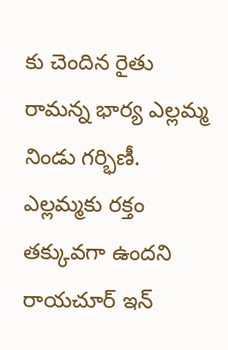కు చెందిన రైతు రామన్న భార్య ఎల్లమ్మ నిండు గర్భిణీ. ఎల్లమ్మకు రక్తం తక్కువగా ఉందని రాయచూర్ ఇన్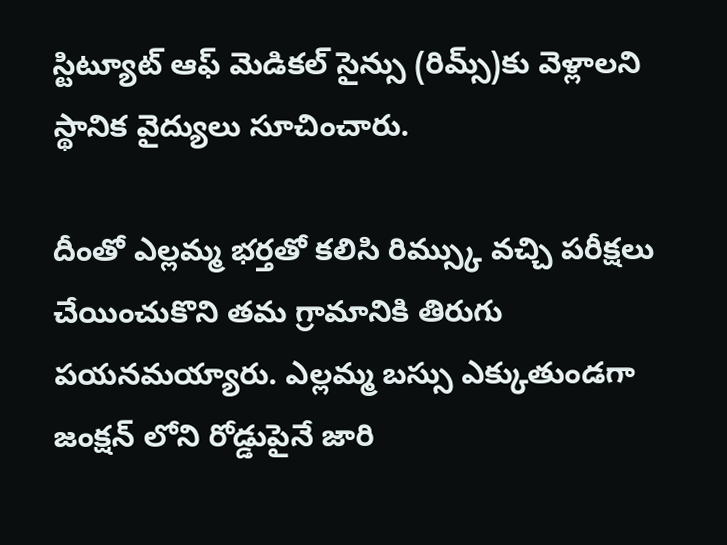స్టిట్యూట్ ఆఫ్ మెడికల్ సైన్సు (రిమ్స్)కు వెళ్లాలని స్థానిక వైద్యులు సూచించారు.

దీంతో ఎల్లమ్మ భర్తతో కలిసి రిమ్స్కు వచ్చి పరీక్షలు చేయించుకొని తమ గ్రామానికి తిరుగు పయనమయ్యారు. ఎల్లమ్మ బస్సు ఎక్కుతుండగా జంక్షన్ లోని రోడ్డుపైనే జారి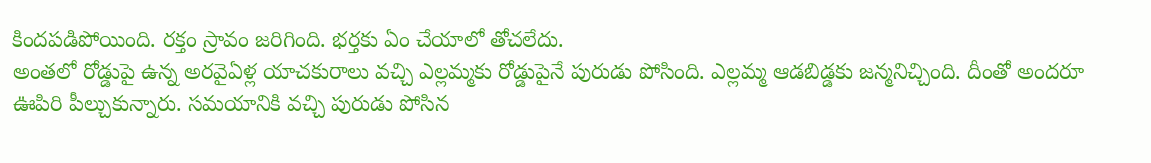కిందపడిపోయింది. రక్తం స్రావం జరిగింది. భర్తకు ఏం చేయాలో తోచలేదు.
అంతలో రోడ్డుపై ఉన్న అరవైఏళ్ల యాచకురాలు వచ్చి ఎల్లమ్మకు రోడ్డుపైనే పురుడు పోసింది. ఎల్లమ్మ ఆడబిడ్డకు జన్మనిచ్చింది. దీంతో అందరూ ఊపిరి పీల్చుకున్నారు. సమయానికి వచ్చి పురుడు పోసిన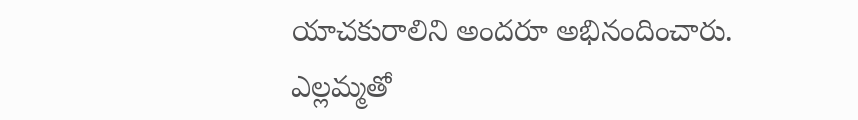యాచకురాలిని అందరూ అభినందించారు. ఎల్లమ్మతో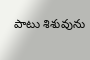పాటు శిశువును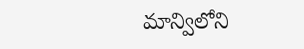మాన్విలోని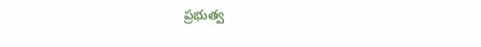ప్రభుత్వ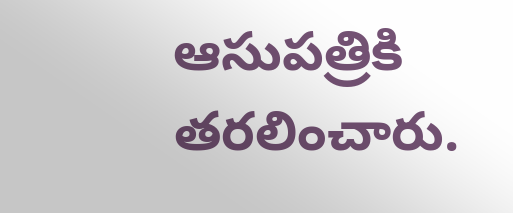ఆసుపత్రికి తరలించారు.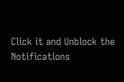Click it and Unblock the Notifications